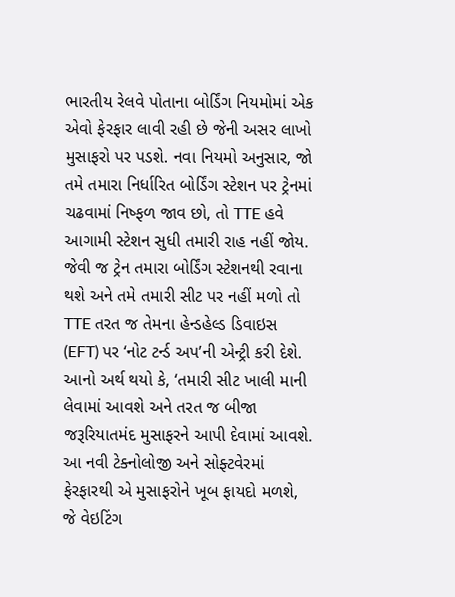ભારતીય રેલવે પોતાના બોર્ડિંગ નિયમોમાં એક એવો ફેરફાર લાવી રહી છે જેની અસર લાખો મુસાફરો પર પડશે. નવા નિયમો અનુસાર, જો તમે તમારા નિર્ધારિત બોર્ડિંગ સ્ટેશન પર ટ્રેનમાં ચઢવામાં નિષ્ફળ જાવ છો, તો TTE હવે આગામી સ્ટેશન સુધી તમારી રાહ નહીં જોય. જેવી જ ટ્રેન તમારા બોર્ડિંગ સ્ટેશનથી રવાના થશે અને તમે તમારી સીટ પર નહીં મળો તો TTE તરત જ તેમના હેન્ડહેલ્ડ ડિવાઇસ (EFT) પર ‘નોટ ટર્ન્ડ અપ’ની એન્ટ્રી કરી દેશે. આનો અર્થ થયો કે, ‘તમારી સીટ ખાલી માની લેવામાં આવશે અને તરત જ બીજા જરૂરિયાતમંદ મુસાફરને આપી દેવામાં આવશે.
આ નવી ટેક્નોલોજી અને સોફ્ટવેરમાં ફેરફારથી એ મુસાફરોને ખૂબ ફાયદો મળશે, જે વેઇટિંગ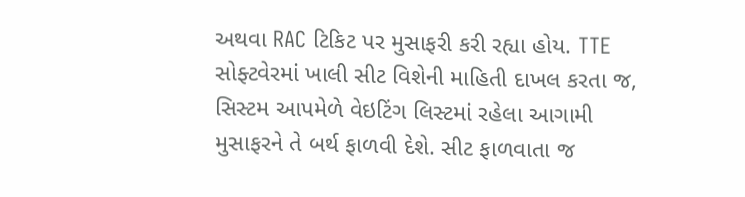અથવા RAC ટિકિટ પર મુસાફરી કરી રહ્યા હોય. TTE સોફ્ટવેરમાં ખાલી સીટ વિશેની માહિતી દાખલ કરતા જ, સિસ્ટમ આપમેળે વેઇટિંગ લિસ્ટમાં રહેલા આગામી મુસાફરને તે બર્થ ફાળવી દેશે. સીટ ફાળવાતા જ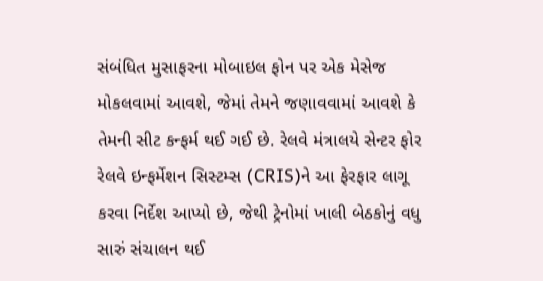સંબંધિત મુસાફરના મોબાઇલ ફોન પર એક મેસેજ મોકલવામાં આવશે, જેમાં તેમને જણાવવામાં આવશે કે તેમની સીટ કન્ફર્મ થઈ ગઈ છે. રેલવે મંત્રાલયે સેન્ટર ફોર રેલવે ઇન્ફર્મેશન સિસ્ટમ્સ (CRIS)ને આ ફેરફાર લાગૂ કરવા નિર્દેશ આપ્યો છે, જેથી ટ્રેનોમાં ખાલી બેઠકોનું વધુ સારું સંચાલન થઈ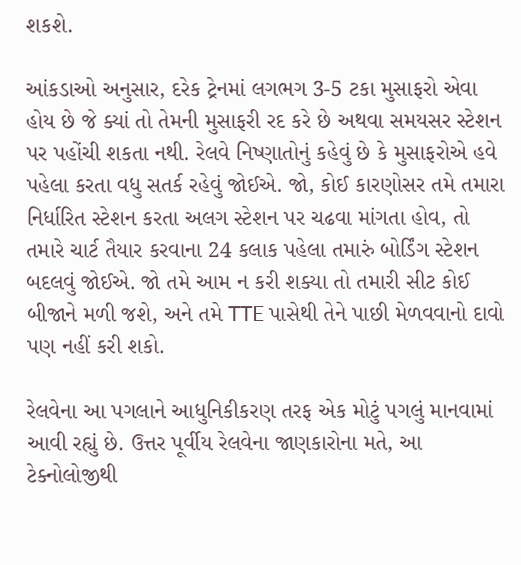શકશે.

આંકડાઓ અનુસાર, દરેક ટ્રેનમાં લગભગ 3-5 ટકા મુસાફરો એવા હોય છે જે ક્યાં તો તેમની મુસાફરી રદ કરે છે અથવા સમયસર સ્ટેશન પર પહોંચી શકતા નથી. રેલવે નિષ્ણાતોનું કહેવું છે કે મુસાફરોએ હવે પહેલા કરતા વધુ સતર્ક રહેવું જોઈએ. જો, કોઈ કારણોસર તમે તમારા નિર્ધારિત સ્ટેશન કરતા અલગ સ્ટેશન પર ચઢવા માંગતા હોવ, તો તમારે ચાર્ટ તૈયાર કરવાના 24 કલાક પહેલા તમારું બોર્ડિંગ સ્ટેશન બદલવું જોઈએ. જો તમે આમ ન કરી શક્યા તો તમારી સીટ કોઈ બીજાને મળી જશે, અને તમે TTE પાસેથી તેને પાછી મેળવવાનો દાવો પણ નહીં કરી શકો.

રેલવેના આ પગલાને આધુનિકીકરણ તરફ એક મોટું પગલું માનવામાં આવી રહ્યું છે. ઉત્તર પૂર્વીય રેલવેના જાણકારોના મતે, આ ટેક્નોલોજીથી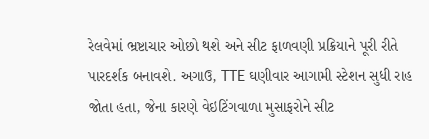રેલવેમાં ભ્રષ્ટાચાર ઓછો થશે અને સીટ ફાળવણી પ્રક્રિયાને પૂરી રીતે પારદર્શક બનાવશે. અગાઉ, TTE ઘણીવાર આગામી સ્ટેશન સુધી રાહ જોતા હતા, જેના કારણે વેઇટિંગવાળા મુસાફરોને સીટ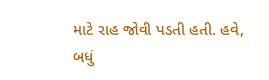માટે રાહ જોવી પડતી હતી. હવે, બધું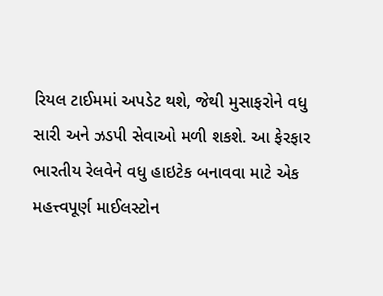રિયલ ટાઈમમાં અપડેટ થશે, જેથી મુસાફરોને વધુ સારી અને ઝડપી સેવાઓ મળી શકશે. આ ફેરફાર ભારતીય રેલવેને વધુ હાઇટેક બનાવવા માટે એક મહત્ત્વપૂર્ણ માઈલસ્ટોન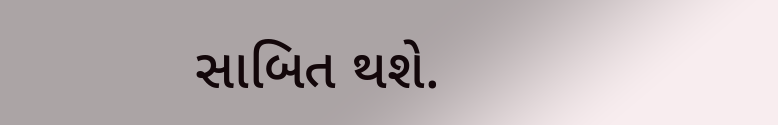સાબિત થશે.